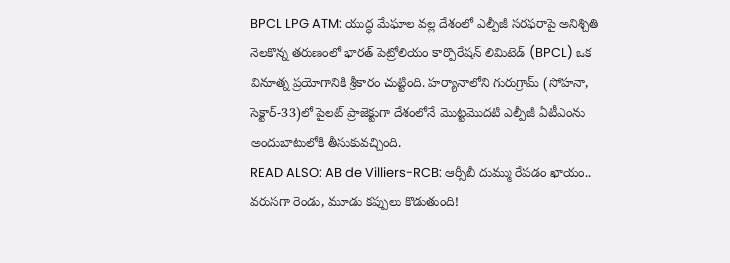BPCL LPG ATM: యుద్ధ మేఘాల వల్ల దేశంలో ఎల్పీజీ సరఫరాపై అనిశ్చితి నెలకొన్న తరుణంలో భారత్ పెట్రోలియం కార్పొరేషన్ లిమిటెడ్ (BPCL) ఒక వినూత్న ప్రయోగానికి శ్రీకారం చుట్టింది. హర్యానాలోని గురుగ్రామ్ (సోహనా, సెక్టార్-33)లో పైలట్ ప్రాజెక్టుగా దేశంలోనే మొట్టమొదటి ఎల్పీజీ ఏటీఎంను అందుబాటులోకి తీసుకువచ్చింది.
READ ALSO: AB de Villiers-RCB: ఆర్సీబీ దుమ్ము రేపడం ఖాయం.. వరుసగా రెండు, మూడు కప్పులు కొడుతుంది!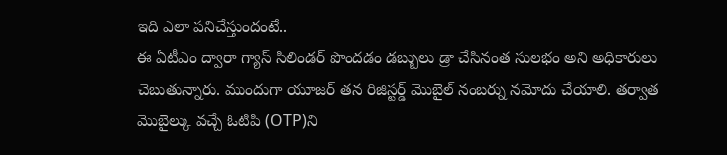ఇది ఎలా పనిచేస్తుందంటే..
ఈ ఏటీఎం ద్వారా గ్యాస్ సిలిండర్ పొందడం డబ్బులు డ్రా చేసినంత సులభం అని అధికారులు చెబుతున్నారు. ముందుగా యూజర్ తన రిజిస్టర్డ్ మొబైల్ నంబర్ను నమోదు చేయాలి. తర్వాత మొబైల్కు వచ్చే ఓటిపి (OTP)ని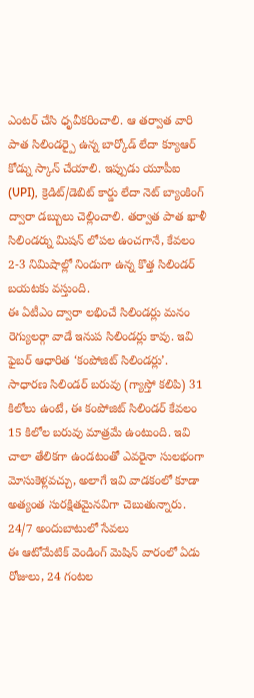ఎంటర్ చేసి ధృవీకరించాలి. ఆ తర్వాత వారి పాత సిలిండర్పై ఉన్న బార్కోడ్ లేదా క్యూఆర్ కోడ్ను స్కాన్ చేయాలి. ఇప్పుడు యూపీఐ (UPI), క్రెడిట్/డెబిట్ కార్డు లేదా నెట్ బ్యాంకింగ్ ద్వారా డబ్బులు చెల్లించాలి. తర్వాత పాత ఖాళీ సిలిండర్ను మిషన్ లోపల ఉంచగానే, కేవలం 2-3 నిమిషాల్లో నిండుగా ఉన్న కొత్త సిలిండర్ బయటకు వస్తుంది.
ఈ ఏటీఎం ద్వారా లభించే సిలిండర్లు మనం రెగ్యులర్గా వాడే ఇనుప సిలిండర్లు కావు. ఇవి ఫైబర్ ఆధారిత ‘కంపోజిట్ సిలిండర్లు’. సాధారణ సిలిండర్ బరువు (గ్యాస్తో కలిపి) 31 కిలోలు ఉంటే, ఈ కంపోజిట్ సిలిండర్ కేవలం 15 కిలోల బరువు మాత్రమే ఉంటుంది. ఇవి చాలా తేలికగా ఉండటంతో ఎవరైనా సులభంగా మోసుకెళ్లవచ్చు, అలాగే ఇవి వాడకంలో కూడా అత్యంత సురక్షితమైనవిగా చెబుతున్నారు.
24/7 అందుబాటులో సేవలు
ఈ ఆటోమేటిక్ వెండింగ్ మెషిన్ వారంలో ఏడు రోజులు, 24 గంటల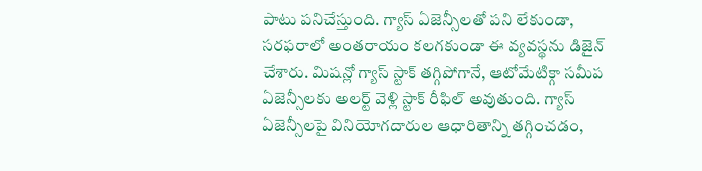పాటు పనిచేస్తుంది. గ్యాస్ ఏజెన్సీలతో పని లేకుండా, సరఫరాలో అంతరాయం కలగకుండా ఈ వ్యవస్థను డిజైన్ చేశారు. మిషన్లో గ్యాస్ స్టాక్ తగ్గిపోగానే, ఆటోమేటిక్గా సమీప ఏజెన్సీలకు అలర్ట్ వెళ్లి స్టాక్ రీఫిల్ అవుతుంది. గ్యాస్ ఏజెన్సీలపై వినియోగదారుల ఆధారితాన్ని తగ్గించడం,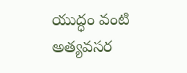యుద్ధం వంటి అత్యవసర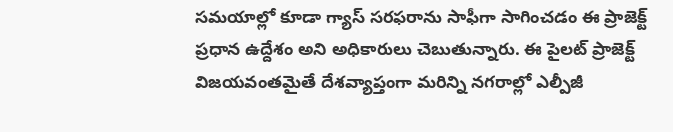సమయాల్లో కూడా గ్యాస్ సరఫరాను సాఫీగా సాగించడం ఈ ప్రాజెక్ట్ ప్రధాన ఉద్దేశం అని అధికారులు చెబుతున్నారు. ఈ పైలట్ ప్రాజెక్ట్ విజయవంతమైతే దేశవ్యాప్తంగా మరిన్ని నగరాల్లో ఎల్పీజీ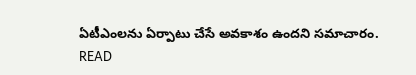ఏటీఎంలను ఏర్పాటు చేసే అవకాశం ఉందని సమాచారం.
READ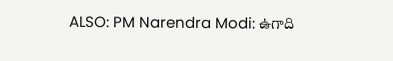ALSO: PM Narendra Modi: ఉగాది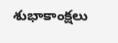శుభాకాంక్షలు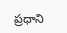ప్రధాని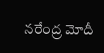నరేంద్ర మోదీ